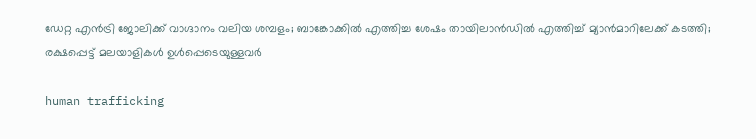ഡേറ്റ എന്‍ട്രി ജോലിക്ക് വാഗ്ദാനം വലിയ ശമ്പളം; ബാങ്കോക്കില്‍ എത്തിച്ച ശേഷം തായിലാന്‍ഡില്‍ എത്തിച്ച് മ്യാന്‍മാറിലേക്ക് കടത്തി; രക്ഷപ്പെട്ട് മലയാളികള്‍ ഉള്‍പ്പെടെയുള്ളവര്‍

human trafficking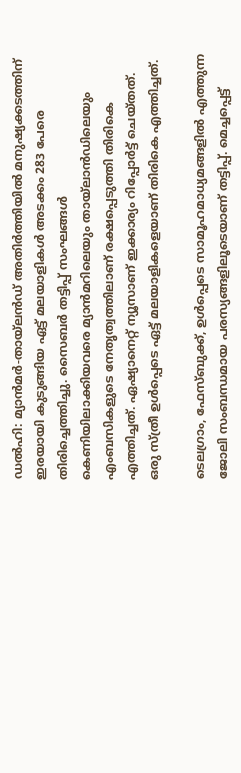ഡല്‍ഹി: മ്യാന്‍മര്‍-തായ്‌ലന്‍ഡ് അതിര്‍ത്തിയില്‍ മനുഷ്യക്കടത്തിന് ഇരയായി കുടുങ്ങിയ ഏട്ട് മലയാളികള്‍ അടക്കം 283 പേരെ തിരിച്ചെത്തിച്ചു. സൈബര്‍ തട്ടിപ്പ് സംഘങ്ങള്‍ കെണിയിലാക്കിയവരെ മ്യാന്‍മറിലെയും തായ്‌ലാന്‍ഡിലെയും എംബസികളുടെ നേതൃത്വത്തിലാണ് രക്ഷപ്പെടുത്തി തിരികെ എത്തിച്ചത്. ഏഷ്യാനെറ്റ് ന്യൂസാണ് ഇക്കാര്യം റിപ്പോര്‍ട്ട് ചെയ്തത്. ഒരു സ്ത്രീ ഉള്‍പ്പെടെ ഏട്ട് മലയാളികളെയാണ് തിരികെ എത്തിച്ചത്.

ടെലഗ്രാം, ഫേസ്ബുക്ക്, ഉള്‍പ്പെടെ സാമൂഹമാധ്യമങ്ങളില്‍ എത്തുന്ന ജോലി സംബന്ധമായ പരസ്യങ്ങളിലൂടെയാണ് തട്ടിപ്പ്. മെച്ചപ്പെട്ട്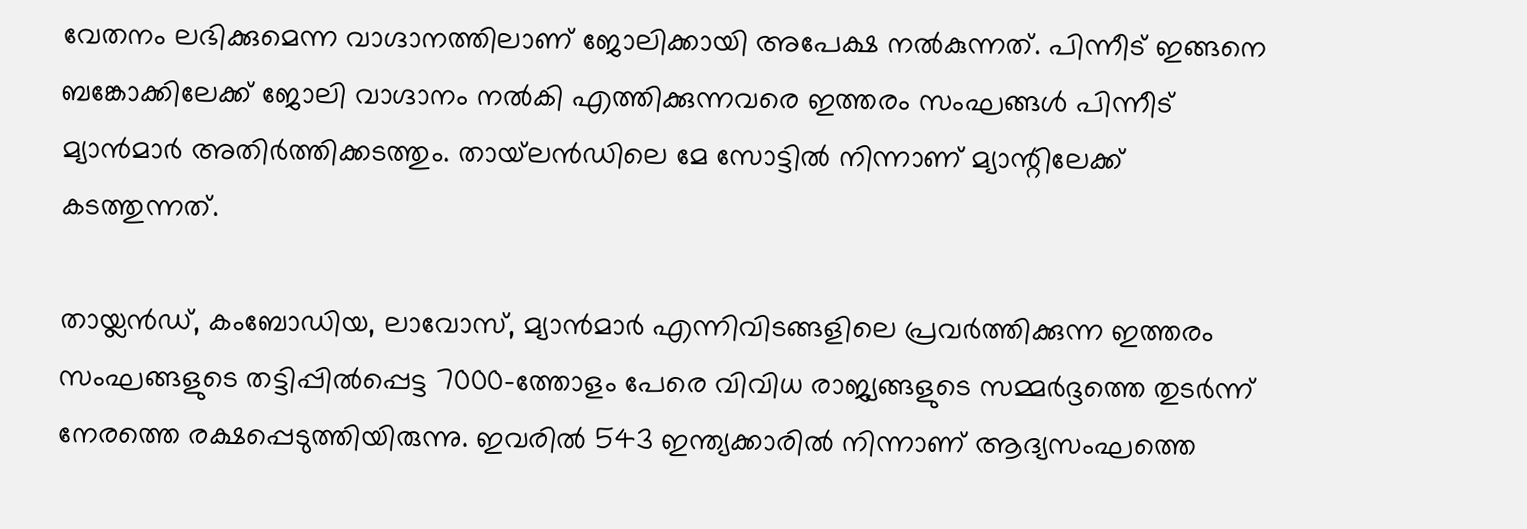വേതനം ലഭിക്കുമെന്ന വാഗ്ദാനത്തിലാണ് ജോലിക്കായി അപേക്ഷ നല്‍കുന്നത്. പിന്നീട് ഇങ്ങനെ ബങ്കോക്കിലേക്ക് ജോലി വാഗ്ദാനം നല്‍കി എത്തിക്കുന്നവരെ ഇത്തരം സംഘങ്ങള്‍ പിന്നീട് മ്യാന്‍മാര്‍ അതിര്‍ത്തിക്കടത്തും. തായ്‌ലന്‍ഡിലെ മേ സോട്ടില്‍ നിന്നാണ് മ്യാന്റിലേക്ക് കടത്തുന്നത്.

തായ്ലന്‍ഡ്, കംബോഡിയ, ലാവോസ്, മ്യാന്‍മാര്‍ എന്നിവിടങ്ങളിലെ പ്രവര്‍ത്തിക്കുന്ന ഇത്തരം സംഘങ്ങളുടെ തട്ടിപ്പില്‍പ്പെട്ട 7000-ത്തോളം പേരെ വിവിധ രാജ്യങ്ങളുടെ സമ്മര്‍ദ്ദത്തെ തുടര്‍ന്ന് നേരത്തെ രക്ഷപ്പെടുത്തിയിരുന്നു. ഇവരില്‍ 543 ഇന്ത്യക്കാരില്‍ നിന്നാണ് ആദ്യസംഘത്തെ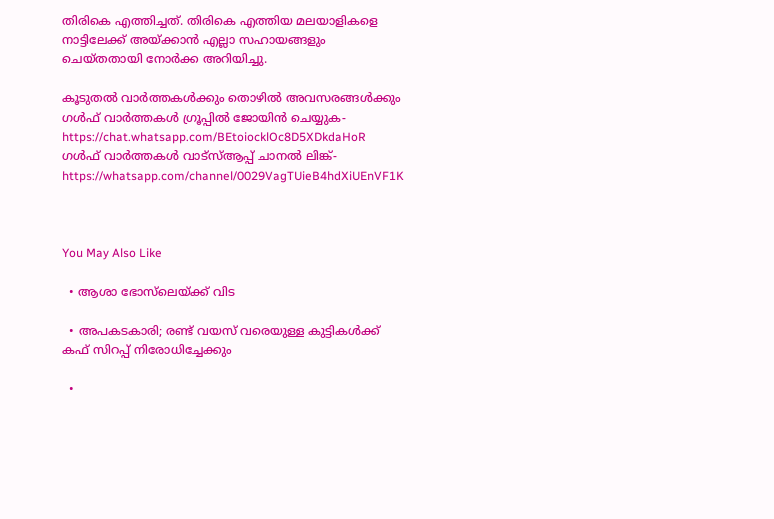തിരികെ എത്തിച്ചത്. തിരികെ എത്തിയ മലയാളികളെ നാട്ടിലേക്ക് അയ്ക്കാന്‍ എല്ലാ സഹായങ്ങളും ചെയ്തതായി നോര്‍ക്ക അറിയിച്ചു.

കൂടുതല്‍ വാര്‍ത്തകള്‍ക്കും തൊഴില്‍ അവസരങ്ങള്‍ക്കും ഗള്‍ഫ് വാര്‍ത്തകള്‍ ഗ്രൂപ്പില്‍ ജോയിന്‍ ചെയ്യുക-https://chat.whatsapp.com/BEtoiocklOc8D5XDkdaHoR
ഗള്‍ഫ് വാര്‍ത്തകള്‍ വാട്‌സ്ആപ്പ് ചാനല്‍ ലിങ്ക്-https://whatsapp.com/channel/0029VagTUieB4hdXiUEnVF1K



You May Also Like

  • ആശാ ഭോസ്‌ലെയ്ക്ക് വിട

  • അപകടകാരി; രണ്ട് വയസ് വരെയുള്ള കുട്ടികള്‍ക്ക് കഫ് സിറപ്പ് നിരോധിച്ചേക്കും

  •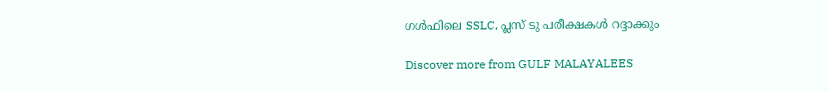ഗള്‍ഫിലെ SSLC, പ്ലസ് ടു പരീക്ഷകള്‍ റദ്ദാക്കും

Discover more from GULF MALAYALEES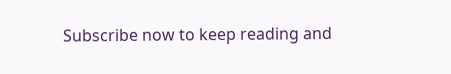Subscribe now to keep reading and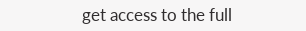get access to the full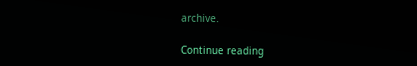archive.

Continue reading